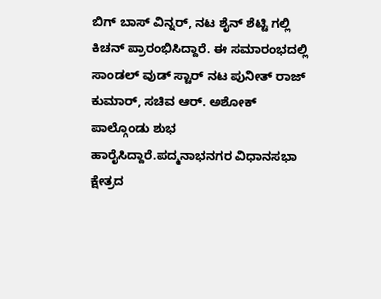ಬಿಗ್ ಬಾಸ್ ವಿನ್ನರ್, ನಟ ಶೈನ್ ಶೆಟ್ಟಿ ಗಲ್ಲಿ ಕಿಚನ್ ಪ್ರಾರಂಭಿಸಿದ್ದಾರೆ. ಈ ಸಮಾರಂಭದಲ್ಲಿ ಸಾಂಡಲ್ ವುಡ್ ಸ್ಟಾರ್ ನಟ ಪುನೀತ್ ರಾಜ್ ಕುಮಾರ್, ಸಚಿವ ಆರ್. ಅಶೋಕ್ ಪಾಲ್ಗೊಂಡು ಶುಭ ಹಾರೈಸಿದ್ದಾರೆ.ಪದ್ಮನಾಭನಗರ ವಿಧಾನಸಭಾ ಕ್ಷೇತ್ರದ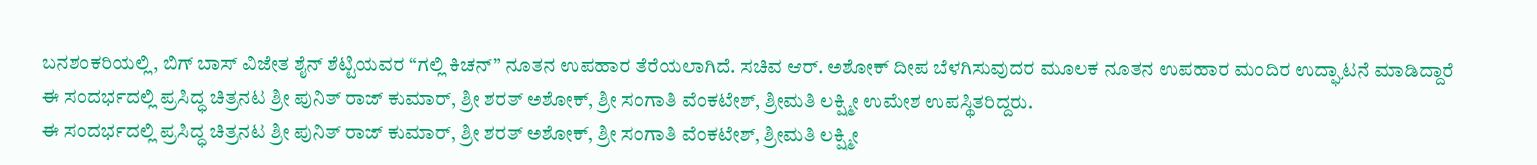ಬನಶಂಕರಿಯಲ್ಲಿ, ಬಿಗ್ ಬಾಸ್ ವಿಜೇತ ಶೈನ್ ಶೆಟ್ಟಿಯವರ “ಗಲ್ಲಿ ಕಿಚನ್” ನೂತನ ಉಪಹಾರ ತೆರೆಯಲಾಗಿದೆ. ಸಚಿವ ಆರ್. ಅಶೋಕ್ ದೀಪ ಬೆಳಗಿಸುವುದರ ಮೂಲಕ ನೂತನ ಉಪಹಾರ ಮಂದಿರ ಉದ್ಘಾಟನೆ ಮಾಡಿದ್ದಾರೆ
ಈ ಸಂದರ್ಭದಲ್ಲಿ ಪ್ರಸಿದ್ಧ ಚಿತ್ರನಟ ಶ್ರೀ ಪುನಿತ್ ರಾಜ್ ಕುಮಾರ್, ಶ್ರೀ ಶರತ್ ಅಶೋಕ್, ಶ್ರೀ ಸಂಗಾತಿ ವೆಂಕಟೇಶ್, ಶ್ರೀಮತಿ ಲಕ್ಷ್ಮೀ ಉಮೇಶ ಉಪಸ್ಥಿತರಿದ್ದರು.
ಈ ಸಂದರ್ಭದಲ್ಲಿ ಪ್ರಸಿದ್ಧ ಚಿತ್ರನಟ ಶ್ರೀ ಪುನಿತ್ ರಾಜ್ ಕುಮಾರ್, ಶ್ರೀ ಶರತ್ ಅಶೋಕ್, ಶ್ರೀ ಸಂಗಾತಿ ವೆಂಕಟೇಶ್, ಶ್ರೀಮತಿ ಲಕ್ಷ್ಮೀ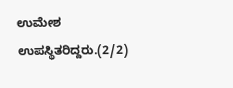ಉಮೇಶ ಉಪಸ್ಥಿತರಿದ್ದರು.(2/2)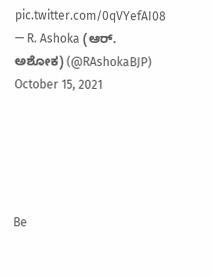pic.twitter.com/0qVYefAI08
— R. Ashoka (ಆರ್. ಅಶೋಕ) (@RAshokaBJP) October 15, 2021





Be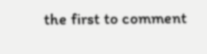the first to comment